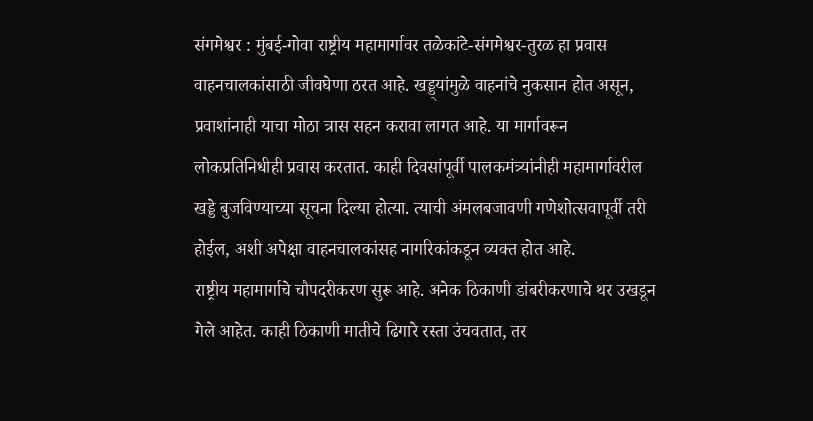संगमेश्वर : मुंबई-गोवा राष्ट्रीय महामार्गावर तळेकांटे-संगमेश्वर-तुरळ हा प्रवास वाहनचालकांसाठी जीवघेणा ठरत आहे. खड्ड्यांमुळे वाहनांचे नुकसान होत असून, प्रवाशांनाही याचा मोठा त्रास सहन करावा लागत आहे. या मार्गावरून लोकप्रतिनिधीही प्रवास करतात. काही दिवसांपूर्वी पालकमंत्र्यांनीही महामार्गावरील खड्डे बुजविण्याच्या सूचना दिल्या होत्या. त्याची अंमलबजावणी गणेशोत्सवापूर्वी तरी होईल, अशी अपेक्षा वाहनचालकांसह नागरिकांकडून व्यक्त होत आहे.
राष्ट्रीय महामार्गाचे चौपदरीकरण सुरू आहे. अनेक ठिकाणी डांबरीकरणाचे थर उखडून गेले आहेत. काही ठिकाणी मातीचे ढिगारे रस्ता उंचवतात, तर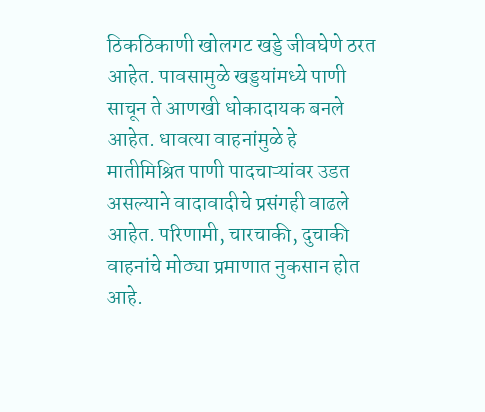ठिकठिकाणी खोलगट खड्डे जीवघेणे ठरत आहेत. पावसामुळे खड्डयांमध्ये पाणी साचून ते आणखी धोकादायक बनले आहेत. धावत्या वाहनांमुळे हे मातीमिश्रित पाणी पादचाऱ्यांवर उडत असल्याने वादावादीचे प्रसंगही वाढले आहेत. परिणामी, चारचाकी, दुचाकी वाहनांचे मोठ्या प्रमाणात नुकसान होत आहे.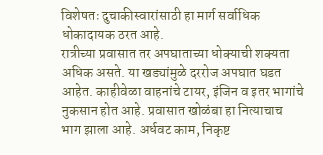विशेषतः दुचाकीस्वारांसाठी हा मार्ग सर्वाधिक धोकादायक ठरत आहे.
रात्रीच्या प्रवासात तर अपघाताच्या धोक्याची शक्यता अधिक असते. या खड्यांमुळे दररोज अपघात घडत आहेत. काहीवेळा वाहनांचे टायर, इंजिन व इतर भागांचे नुकसान होत आहे. प्रवासात खोळंबा हा नित्याचाच भाग झाला आहे. अर्धवट काम, निकृष्ट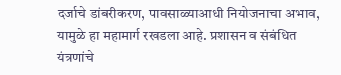दर्जाचे डांबरीकरण, पावसाळ्याआधी नियोजनाचा अभाव, यामुळे हा महामार्ग रखडला आहे. प्रशासन व संबंधित यंत्रणांचे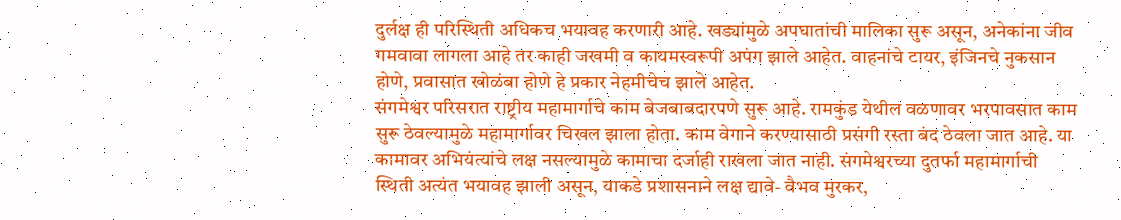दुर्लक्ष ही परिस्थिती अधिकच भयावह करणारी आहे. खड्यांमुळे अपघातांची मालिका सुरू असून, अनेकांना जीव गमवावा लागला आहे तर काही जखमी व कायमस्वरूपी अपंग झाले आहेत. वाहनांचे टायर, इंजिनचे नुकसान होणे, प्रवासात खोळंबा होणे हे प्रकार नेहमीचेच झाले आहेत.
संगमेश्वर परिसरात राष्ट्रीय महामार्गाचे काम बेजबाबदारपणे सुरू आहे. रामकुंड येथील वळणावर भरपावसात काम सुरू ठेवल्यामुळे महामार्गावर चिखल झाला होता. काम वेगाने करण्यासाठी प्रसंगी रस्ता बंद ठेवला जात आहे. या कामावर अभियंत्यांचे लक्ष नसल्यामुळे कामाचा दर्जाही राखला जात नाही. संगमेश्वरच्या दुतर्फा महामार्गाची स्थिती अत्यंत भयावह झाली असून, याकडे प्रशासनाने लक्ष द्यावे- वैभव मुरकर,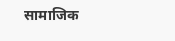सामाजिक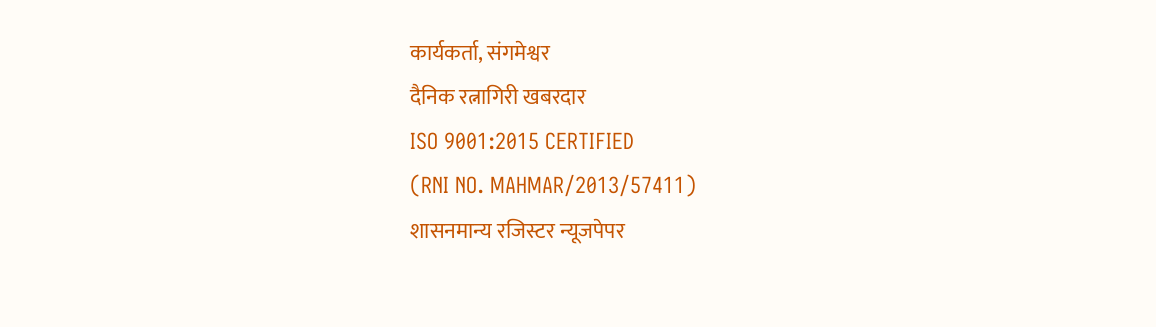कार्यकर्ता, संगमेश्वर
दैनिक रत्नागिरी खबरदार
ISO 9001:2015 CERTIFIED
(RNI NO. MAHMAR/2013/57411)
शासनमान्य रजिस्टर न्यूजपेपर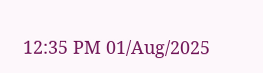12:35 PM 01/Aug/2025